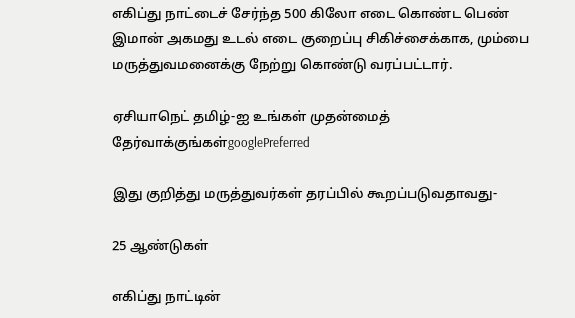எகிப்து நாட்டைச் சேர்ந்த 500 கிலோ எடை கொண்ட பெண் இமான் அகமது உடல் எடை குறைப்பு சிகிச்சைக்காக, மும்பை மருத்துவமனைக்கு நேற்று கொண்டு வரப்பட்டார்.

ஏசியாநெட் தமிழ்-ஐ உங்கள் முதன்மைத் தேர்வாக்குங்கள்googlePreferred

இது குறித்து மருத்துவர்கள் தரப்பில் கூறப்படுவதாவது-

25 ஆண்டுகள்

எகிப்து நாட்டின்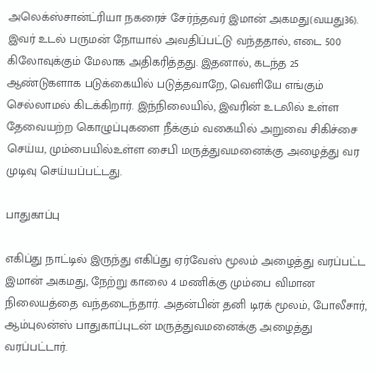அலெக்ஸ்சான்ட்ரியா நகரைச் சேர்ந்தவர் இமான் அகமது(வயது36). இவர் உடல் பருமன் நோயால் அவதிப்பட்டு வந்ததால், எடை 500 கிலோவுக்கும் மேலாக அதிகரித்தது. இதனால், கடந்த 25 ஆண்டுகளாக படுக்கையில் படுத்தவாறே, வெளியே எங்கும் செல்லாமல் கிடக்கிறார். இந்நிலையில், இவரின் உடலில் உள்ள தேவையற்ற கொழுப்புகளை நீக்கும் வகையில் அறுவை சிகிச்சை செய்ய, மும்பையில்உள்ள சைபி மருத்துவமனைக்கு அழைத்து வர முடிவு செய்யப்பட்டது.

பாதுகாப்பு

எகிப்து நாட்டில் இருந்து எகிப்து ஏர்வேஸ் மூலம் அழைத்து வரப்பட்ட இமான் அகமது, நேற்று காலை 4 மணிக்கு மும்பை விமான நிலையத்தை வந்தடைந்தார். அதன்பின் தனி டிரக் மூலம், போலீசார், ஆம்புலன்ஸ் பாதுகாப்புடன் மருத்துவமனைக்கு அழைத்து வரப்பட்டார்.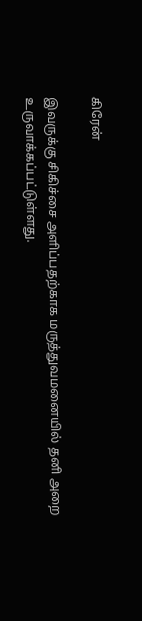கிரேன்

இவருக்கு சிகிச்சை அளிப்பதற்காக மருத்துவமனையில் தனி அறை உருவாக்கப்பட்டுள்ளது.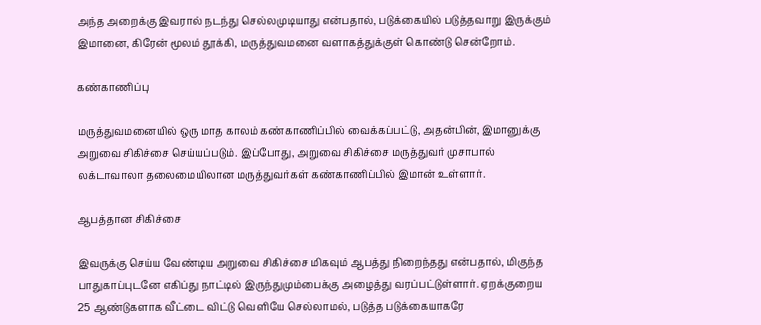அந்த அறைக்கு இவரால் நடந்து செல்லமுடியாது என்பதால், படுக்கையில் படுத்தவாறு இருக்கும் இமானை, கிரேன் மூலம் தூக்கி, மருத்துவமனை வளாகத்துக்குள் கொண்டு சென்றோம்.

கண்காணிப்பு

மருத்துவமனையில் ஒரு மாத காலம் கண்காணிப்பில் வைக்கப்பட்டு, அதன்பின், இமானுக்கு அறுவை சிகிச்சை செய்யப்படும். இப்போது, அறுவை சிகிச்சை மருத்துவர் முசாபால் லக்டாவாலா தலைமையிலான மருத்துவர்கள் கண்காணிப்பில் இமான் உள்ளார்.

ஆபத்தான சிகிச்சை

இவருக்கு செய்ய வேண்டிய அறுவை சிகிச்சை மிகவும் ஆபத்து நிறைந்தது என்பதால், மிகுந்த பாதுகாப்புடனே எகிப்து நாட்டில் இருந்துமும்பைக்கு அழைத்து வரப்பட்டுள்ளார். ஏறக்குறைய 25 ஆண்டுகளாக வீட்டை விட்டு வெளியே செல்லாமல், படுத்த படுக்கையாகரே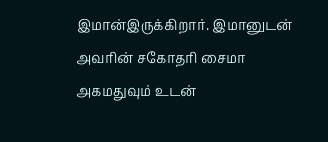இமான்இருக்கிறார். இமானுடன் அவரின் சகோதரி சைமா அகமதுவும் உடன்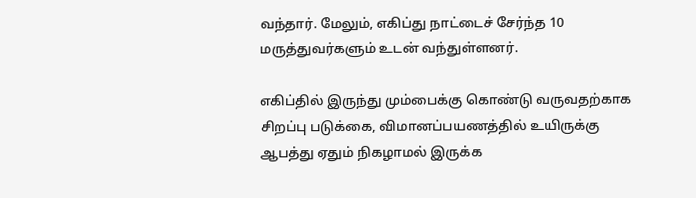வந்தார். மேலும், எகிப்து நாட்டைச் சேர்ந்த 10 மருத்துவர்களும் உடன் வந்துள்ளனர்.

எகிப்தில் இருந்து மும்பைக்கு கொண்டு வருவதற்காக சிறப்பு படுக்கை, விமானப்பயணத்தில் உயிருக்கு ஆபத்து ஏதும் நிகழாமல் இருக்க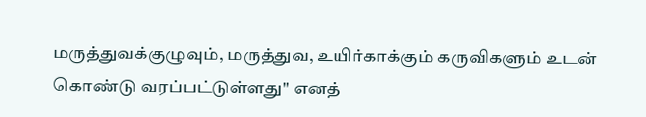மருத்துவக்குழுவும், மருத்துவ, உயிர்காக்கும் கருவிகளும் உடன் கொண்டு வரப்பட்டுள்ளது'' எனத்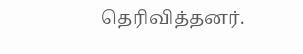தெரிவித்தனர்.